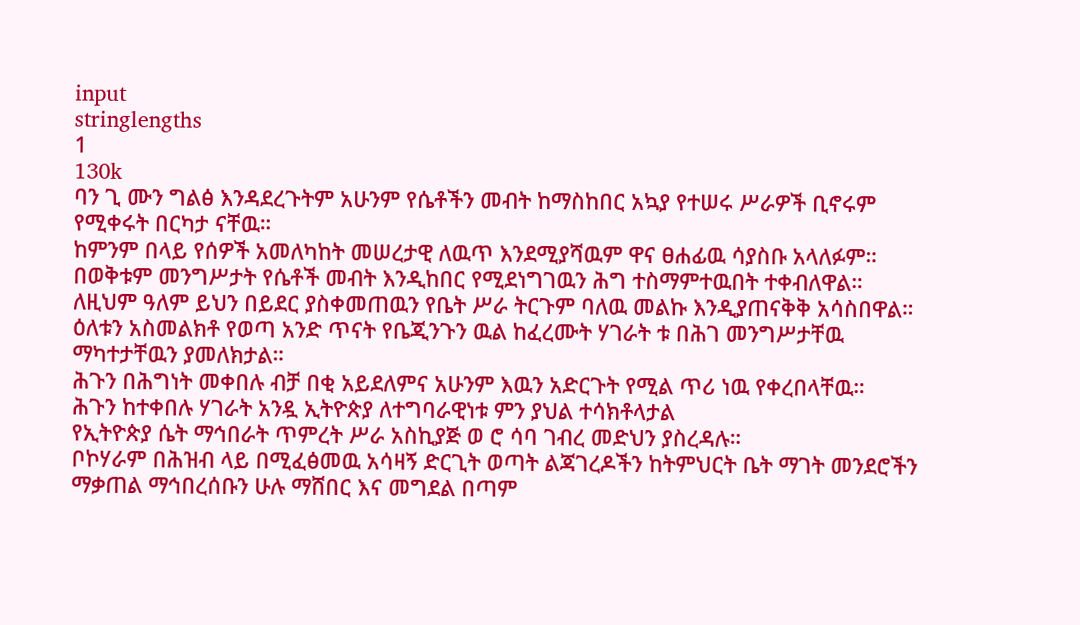input
stringlengths
1
130k
ባን ጊ ሙን ግልፅ እንዳደረጉትም አሁንም የሴቶችን መብት ከማስከበር አኳያ የተሠሩ ሥራዎች ቢኖሩም የሚቀሩት በርካታ ናቸዉ።
ከምንም በላይ የሰዎች አመለካከት መሠረታዊ ለዉጥ እንደሚያሻዉም ዋና ፀሐፊዉ ሳያስቡ አላለፉም።
በወቅቱም መንግሥታት የሴቶች መብት እንዲከበር የሚደነግገዉን ሕግ ተስማምተዉበት ተቀብለዋል።
ለዚህም ዓለም ይህን በይደር ያስቀመጠዉን የቤት ሥራ ትርጉም ባለዉ መልኩ እንዲያጠናቅቅ አሳስበዋል።
ዕለቱን አስመልክቶ የወጣ አንድ ጥናት የቤጂንጉን ዉል ከፈረሙት ሃገራት ቱ በሕገ መንግሥታቸዉ ማካተታቸዉን ያመለክታል።
ሕጉን በሕግነት መቀበሉ ብቻ በቂ አይደለምና አሁንም እዉን አድርጉት የሚል ጥሪ ነዉ የቀረበላቸዉ።
ሕጉን ከተቀበሉ ሃገራት አንዷ ኢትዮጵያ ለተግባራዊነቱ ምን ያህል ተሳክቶላታል
የኢትዮጵያ ሴት ማኅበራት ጥምረት ሥራ አስኪያጅ ወ ሮ ሳባ ገብረ መድህን ያስረዳሉ።
ቦኮሃራም በሕዝብ ላይ በሚፈፅመዉ አሳዛኝ ድርጊት ወጣት ልጃገረዶችን ከትምህርት ቤት ማገት መንደሮችን ማቃጠል ማኅበረሰቡን ሁሉ ማሸበር እና መግደል በጣም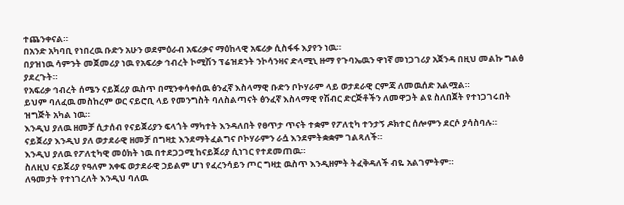ተጨንቀናል።
በአንድ አካባቢ የነበረዉ ቡድን አሁን ወደምዕራብ አፍሪቃና ማዕከላዊ አፍሪቃ ሲስፋፋ እያየን ነዉ።
በያዝነዉ ሳምንት መጀመሪያ ነዉ የአፍሪቃ ኅብረት ኮሚሽን ፕሬዝደንት ንኮሳንዛና ድላሚኒ ዙማ የጉባኤዉን ዋነኛ መነጋገሪያ አጀንዳ በዚህ መልኩ ግልፅ ያደረጉት።
የአፍሪቃ ኅብረት ሰሜን ናይጀሪያ ዉስጥ በሚንቀሳቀሰዉ ፅንፈኛ እስላማዊ ቡድን ቦኮሃራም ላይ ወታደራዊ ርምጃ ለመዉሰድ አልሟል።
ይህም ባለፈዉ መስከረም ወር ናይሮቢ ላይ የመንግስት ባለስልጣናት ፅንፈኛ እስላማዊ የሽብር ድርጅቶችን ለመዋጋት ልዩ ስለበጀት የተነጋገሩበት ዝግጅት አካል ነዉ።
እንዲህ ያለዉ ዘመቻ ሲታሰብ የናይጀሪያን ፍላጎት ማካተት እንዳለበት የፀጥታ ጥናት ተቋም የፖለቲካ ተንታኝ ዶክተር ሰሎምን ደርሶ ያሳስባሉ።
ናይጀሪያ እንዲህ ያለ ወታደራዊ ዘመቻ በግዛቷ እንደማትፈልግና ቦኮሃራምን ራሷ እንደምትቋቋም ገልጻለች።
እንዲህ ያለዉ የፖለቲካዊ መዕክት ነዉ በተደጋጋሚ ከናይጀሪያ ሲነገር የተደመጠዉ።
ስለዚህ ናይጀሪያ የዓለም አቀፍ ወታደራዊ ኃይልም ሆነ የፈረንሳይን ጦር ግዛቷ ዉስጥ እንዲዘምት ትፈቅዳለች ብዬ አልገምትም።
ለዓመታት የተነገረለት እንዲህ ባለዉ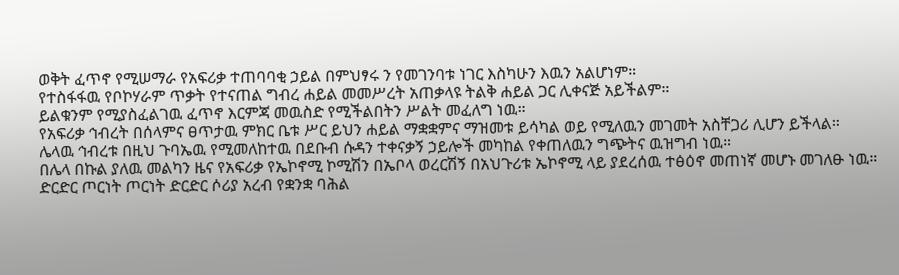ወቅት ፈጥኖ የሚሠማራ የአፍሪቃ ተጠባባቂ ኃይል በምህፃሩ ን የመገንባቱ ነገር እስካሁን እዉን አልሆነም።
የተስፋፋዉ የቦኮሃራም ጥቃት የተናጠል ግብረ ሐይል መመሥረት አጠቃላዩ ትልቅ ሐይል ጋር ሊቀናጅ አይችልም።
ይልቁንም የሚያስፈልገዉ ፈጥኖ እርምጃ መዉስድ የሚችልበትን ሥልት መፈለግ ነዉ።
የአፍሪቃ ኅብረት በሰላምና ፀጥታዉ ምክር ቤቱ ሥር ይህን ሐይል ማቋቋምና ማዝመቱ ይሳካል ወይ የሚለዉን መገመት አስቸጋሪ ሊሆን ይችላል።
ሌላዉ ኅብረቱ በዚህ ጉባኤዉ የሚመለከተዉ በደቡብ ሱዳን ተቀናቃኝ ኃይሎች መካከል የቀጠለዉን ግጭትና ዉዝግብ ነዉ።
በሌላ በኩል ያለዉ መልካን ዜና የአፍሪቃ የኤኮኖሚ ኮሚሽን በኤቦላ ወረርሽኝ በአህጉሪቱ ኤኮኖሚ ላይ ያደረሰዉ ተፅዕኖ መጠነኛ መሆኑ መገለፁ ነዉ።
ድርድር ጦርነት ጦርነት ድርድር ሶሪያ አረብ የቋንቋ ባሕል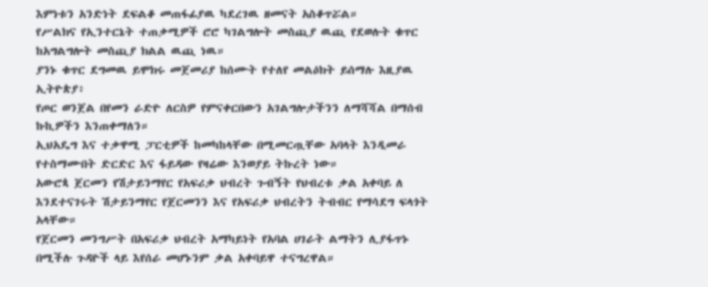እምነቱን አንድነት ደፍልቆ መጠፋፊያዉ ካደረገዉ ዘመናት አስቆጥሯል።
የሥልክና የኢንተርኔት ተጠቃሚዎች ሮሮ ካገልግሎት መስጪያ ዉጪ የደወሉት ቁጥር ከአግልግሎት መስጪያ ክልል ዉጪ ነዉ።
ያንኑ ቁጥር ደግመዉ ይሞክሩ መጀመሪያ ከሰሙት የተለየ መልዕክት ይሰማሉ እዚያዉ ኢትዮጵያ፥
የጦር ወንጀል በየመን ራድዮ ለርስዎ የምናቀርበውን አገልግሎታችንን ለማሻሻል በማሰብ ኩኪዎችን እንጠቀማለን።
ኢህአዴግ እና ተቃዋሚ ፓርቲዎች ከመካከላቸው በሚመርጧቸው አባላት እንዲመራ የተስማሙበት ድርድር እና ፋይዳው የዛሬው እንወያይ ትኩረት ነው።
አውሮጳ ጀርመን የሽታይንማየር የአፍሪቃ ህብረት ጉብኝት የህብረቱ ቃል አቀባይ ለ እንደተናገሩት ሽታይንማየር የጀርመንን እና የአፍሪቃ ህብረትን ትብብር የማሳደግ ፍላጎት አላቸው።
የጀርመን መንግሥት በአፍሪቃ ህብረት አማካይነት የአባል ሀገራት ልማትን ሊያፋጥኑ በሚችሉ ጉዳዮች ላይ እየሰራ መሆኑንም ቃል አቀባይዋ ተናግረዋል።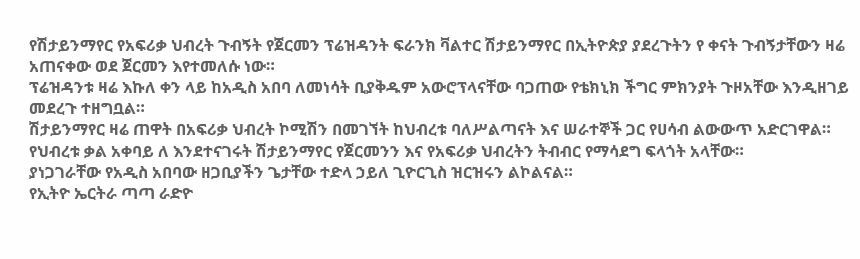የሽታይንማየር የአፍሪቃ ህብረት ጉብኝት የጀርመን ፕሬዝዳንት ፍራንክ ቫልተር ሽታይንማየር በኢትዮጵያ ያደረጉትን የ ቀናት ጉብኝታቸውን ዛሬ አጠናቀው ወደ ጀርመን እየተመለሱ ነው።
ፕሬዝዳንቱ ዛሬ እኩለ ቀን ላይ ከአዲስ አበባ ለመነሳት ቢያቅዱም አውሮፕላናቸው ባጋጠው የቴክኒክ ችግር ምክንያት ጉዞአቸው እንዲዘገይ መደረጉ ተዘግቧል።
ሽታይንማየር ዛሬ ጠዋት በአፍሪቃ ህብረት ኮሚሽን በመገኘት ከህብረቱ ባለሥልጣናት እና ሠራተኞች ጋር የሀሳብ ልውውጥ አድርገዋል።
የህብረቱ ቃል አቀባይ ለ እንደተናገሩት ሽታይንማየር የጀርመንን እና የአፍሪቃ ህብረትን ትብብር የማሳደግ ፍላጎት አላቸው።
ያነጋገራቸው የአዲስ አበባው ዘጋቢያችን ጌታቸው ተድላ ኃይለ ጊዮርጊስ ዝርዝሩን ልኮልናል።
የኢትዮ ኤርትራ ጣጣ ራድዮ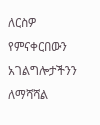ለርስዎ የምናቀርበውን አገልግሎታችንን ለማሻሻል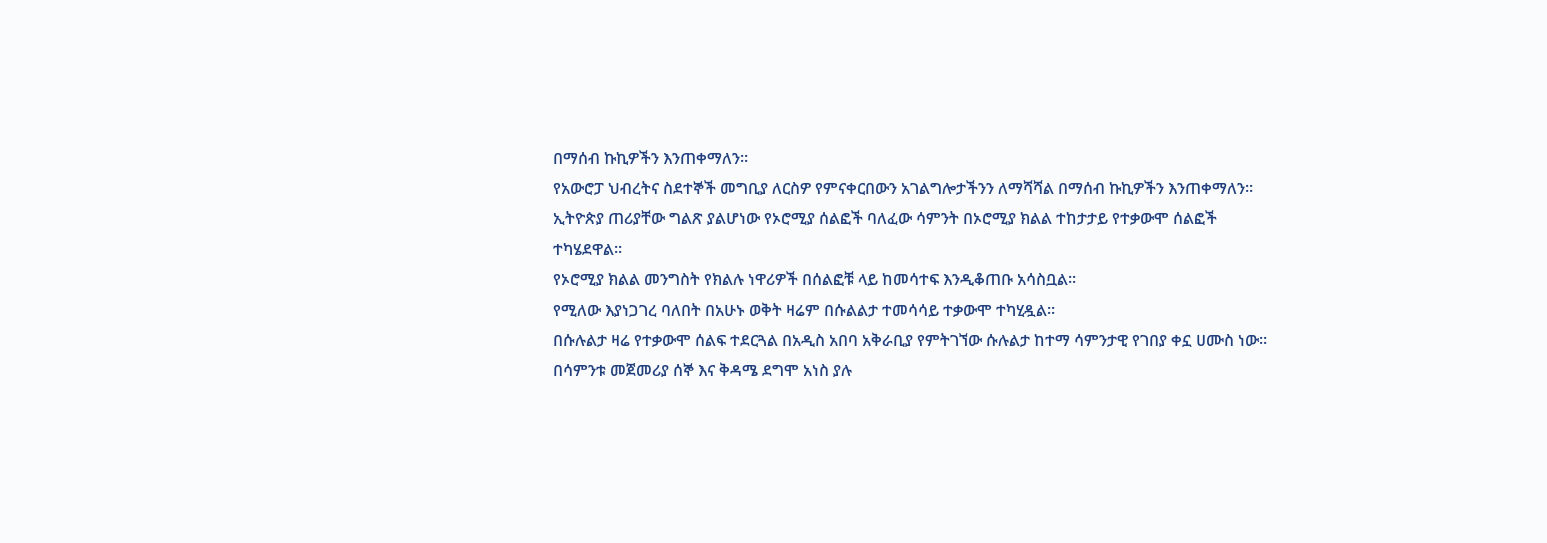በማሰብ ኩኪዎችን እንጠቀማለን።
የአውሮፓ ህብረትና ስደተኞች መግቢያ ለርስዎ የምናቀርበውን አገልግሎታችንን ለማሻሻል በማሰብ ኩኪዎችን እንጠቀማለን።
ኢትዮጵያ ጠሪያቸው ግልጽ ያልሆነው የኦሮሚያ ሰልፎች ባለፈው ሳምንት በኦሮሚያ ክልል ተከታታይ የተቃውሞ ሰልፎች ተካሄደዋል፡፡
የኦሮሚያ ክልል መንግስት የክልሉ ነዋሪዎች በሰልፎቹ ላይ ከመሳተፍ እንዲቆጠቡ አሳስቧል፡፡
የሚለው እያነጋገረ ባለበት በአሁኑ ወቅት ዛሬም በሱልልታ ተመሳሳይ ተቃውሞ ተካሂዷል፡፡
በሱሉልታ ዛሬ የተቃውሞ ሰልፍ ተደርጓል በአዲስ አበባ አቅራቢያ የምትገኘው ሱሉልታ ከተማ ሳምንታዊ የገበያ ቀኗ ሀሙስ ነው፡፡
በሳምንቱ መጀመሪያ ሰኞ እና ቅዳሜ ደግሞ አነስ ያሉ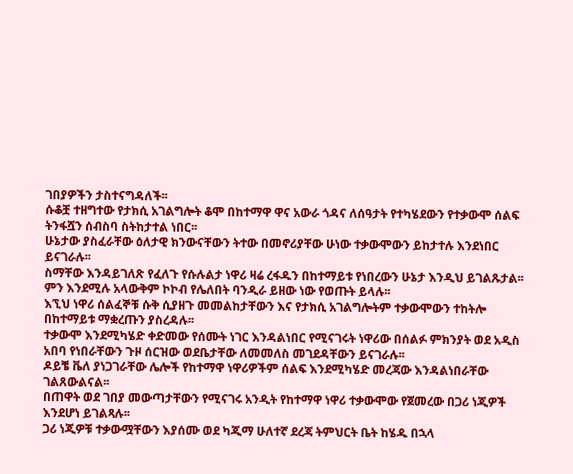ገበያዎችን ታስተናግዳለች፡፡
ሱቆቿ ተዘግተው የታክሲ አገልግሎት ቆሞ በከተማዋ ዋና አውራ ጎዳና ለሰዓታት የተካሄደውን የተቃውሞ ሰልፍ ትንፋሿን ሰብስባ ስትከታተል ነበር፡፡
ሁኔታው ያስፈራቸው ዕለታዊ ክንውናቸውን ትተው በመኖሪያቸው ሁነው ተቃውሞውን ይከታተሉ እንደነበር ይናገራሉ፡፡
ስማቸው እንዳይገለጽ የፈለጉ የሱሉልታ ነዋሪ ዛሬ ረፋዱን በከተማይቱ የነበረውን ሁኔታ እንዲህ ይገልጹታል፡፡
ምን እንደሚሉ አላውቅም ኮኮብ የሌለበት ባንዲራ ይዘው ነው የወጡት ይላሉ፡፡
እኚህ ነዋሪ ሰልፈኞቹ ሱቅ ሲያዘጉ መመልከታቸውን እና የታክሲ አገልግሎትም ተቃውሞውን ተከትሎ በከተማይቱ ማቋረጡን ያስረዳሉ፡፡
ተቃውሞ እንደሚካሄድ ቀድመው የሰሙት ነገር እንዳልነበር የሚናገሩት ነዋሪው በሰልፉ ምክንያት ወደ አዲስ አበባ የነበራቸውን ጉዞ ሰርዝው ወደቤታቸው ለመመለስ መገደዳቸውን ይናገራሉ፡፡
ዶይቼ ቬለ ያነጋገራቸው ሌሎች የከተማዋ ነዋሪዎችም ሰልፍ እንደሚካሄድ መረጃው እንዳልነበራቸው ገልጸውልናል፡፡
በጠዋት ወደ ገበያ መውጣታቸውን የሚናገሩ አንዲት የከተማዋ ነዋሪ ተቃውሞው የጀመረው በጋሪ ነጂዎች እንደሆነ ይገልጻሉ፡፡
ጋሪ ነጂዎቹ ተቃውሟቸውን እያሰሙ ወደ ካጂማ ሁለተኛ ደረጃ ትምህርት ቤት ከሄዱ በኋላ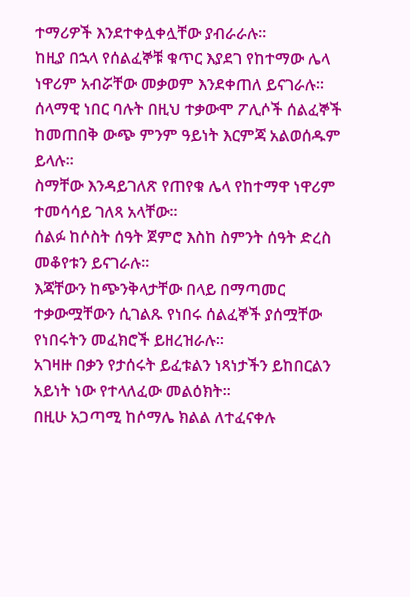ተማሪዎች እንደተቀሏቀሏቸው ያብራራሉ፡፡
ከዚያ በኋላ የሰልፈኞቹ ቁጥር እያደገ የከተማው ሌላ ነዋሪም አብሯቸው መቃወም እንደቀጠለ ይናገራሉ፡፡
ሰላማዊ ነበር ባሉት በዚህ ተቃውሞ ፖሊሶች ሰልፈኞች ከመጠበቅ ውጭ ምንም ዓይነት እርምጃ አልወሰዱም ይላሉ፡፡
ስማቸው እንዳይገለጽ የጠየቁ ሌላ የከተማዋ ነዋሪም ተመሳሳይ ገለጻ አላቸው፡፡
ሰልፉ ከሶስት ሰዓት ጀምሮ እስከ ስምንት ሰዓት ድረስ መቆየቱን ይናገራሉ፡፡
እጃቸውን ከጭንቅላታቸው በላይ በማጣመር ተቃውሟቸውን ሲገልጹ የነበሩ ሰልፈኞች ያሰሟቸው የነበሩትን መፈክሮች ይዘረዝራሉ፡፡
አገዛዙ በቃን የታሰሩት ይፈቱልን ነጻነታችን ይከበርልን አይነት ነው የተላለፈው መልዕክት፡፡
በዚሁ አጋጣሚ ከሶማሌ ክልል ለተፈናቀሉ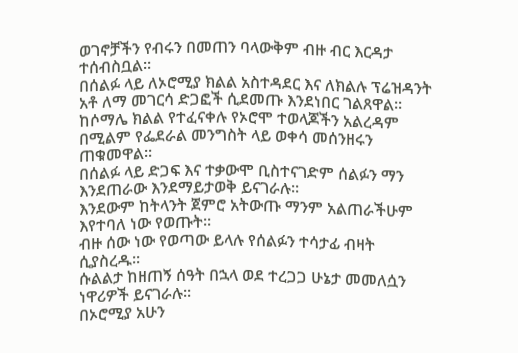ወገኖቻችን የብሩን በመጠን ባላውቅም ብዙ ብር እርዳታ ተሰብስቧል፡፡
በሰልፉ ላይ ለኦሮሚያ ክልል አስተዳደር እና ለክልሉ ፕሬዝዳንት አቶ ለማ መገርሳ ድጋፎች ሲደመጡ እንደነበር ገልጸዋል፡፡
ከሶማሌ ክልል የተፈናቀሉ የኦሮሞ ተወላጆችን አልረዳም በሚልም የፌደራል መንግስት ላይ ወቀሳ መሰንዘሩን ጠቁመዋል፡፡
በሰልፉ ላይ ድጋፍ እና ተቃውሞ ቢስተናገድም ሰልፉን ማን እንደጠራው እንደማይታወቅ ይናገራሉ፡፡
እንደውም ከትላንት ጀምሮ አትውጡ ማንም አልጠራችሁም እየተባለ ነው የወጡት፡፡
ብዙ ሰው ነው የወጣው ይላሉ የሰልፉን ተሳታፊ ብዛት ሲያስረዱ፡፡
ሱልልታ ከዘጠኝ ሰዓት በኋላ ወደ ተረጋጋ ሁኔታ መመለሷን ነዋሪዎች ይናገራሉ፡፡
በኦሮሚያ አሁን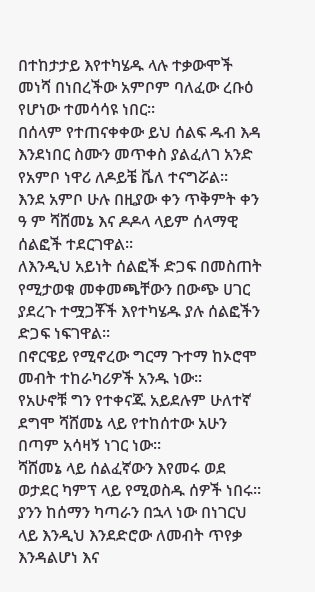በተከታታይ እየተካሄዱ ላሉ ተቃውሞች መነሻ በነበረችው አምቦም ባለፈው ረቡዕ የሆነው ተመሳሳዩ ነበር፡፡
በሰላም የተጠናቀቀው ይህ ሰልፍ ዱብ እዳ እንደነበር ስሙን መጥቀስ ያልፈለገ አንድ የአምቦ ነዋሪ ለዶይቼ ቬለ ተናግሯል፡፡
እንደ አምቦ ሁሉ በዚያው ቀን ጥቅምት ቀን ዓ ም ሻሸመኔ እና ዶዶላ ላይም ሰላማዊ ሰልፎች ተደርገዋል፡፡
ለእንዲህ አይነት ሰልፎች ድጋፍ በመስጠት የሚታወቁ መቀመጫቸውን በውጭ ሀገር ያደረጉ ተሟጋቾች እየተካሄዱ ያሉ ሰልፎችን ድጋፍ ነፍገዋል፡፡
በኖርዌይ የሚኖረው ግርማ ጉተማ ከኦሮሞ መብት ተከራካሪዎች አንዱ ነው፡፡
የአሁኖቹ ግን የተቀናጁ አይደሉም ሁለተኛ ደግሞ ሻሸመኔ ላይ የተከሰተው አሁን በጣም አሳዛኝ ነገር ነው፡፡
ሻሸመኔ ላይ ሰልፈኛውን እየመሩ ወደ ወታደር ካምፕ ላይ የሚወስዱ ሰዎች ነበሩ፡፡
ያንን ከሰማን ካጣራን በኋላ ነው በነገርህ ላይ እንዲህ እንደድሮው ለመብት ጥየቃ እንዳልሆነ እና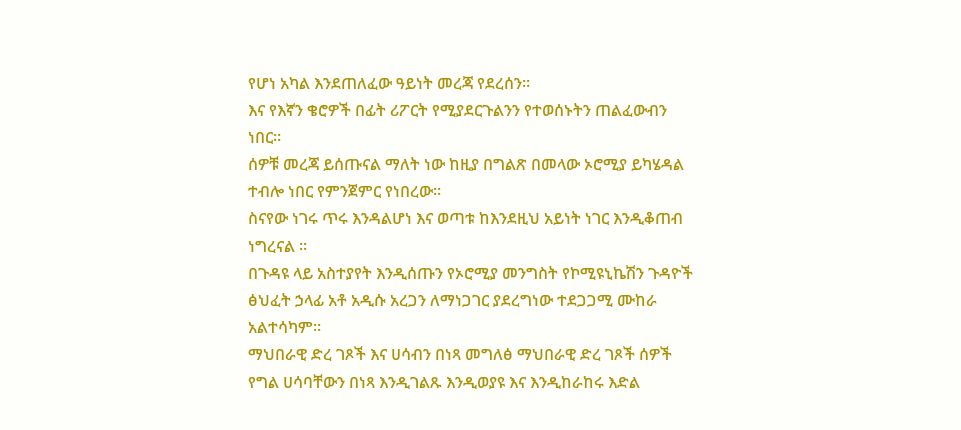የሆነ አካል እንደጠለፈው ዓይነት መረጃ የደረሰን፡፡
እና የእኛን ቄሮዎች በፊት ሪፖርት የሚያደርጉልንን የተወሰኑትን ጠልፈውብን ነበር፡፡
ሰዎቹ መረጃ ይሰጡናል ማለት ነው ከዚያ በግልጽ በመላው ኦሮሚያ ይካሄዳል ተብሎ ነበር የምንጀምር የነበረው፡፡
ስናየው ነገሩ ጥሩ እንዳልሆነ እና ወጣቱ ከእንደዚህ አይነት ነገር እንዲቆጠብ ነግረናል ፡፡
በጉዳዩ ላይ አስተያየት እንዲሰጡን የኦሮሚያ መንግስት የኮሚዩኒኬሽን ጉዳዮች ፅህፈት ኃላፊ አቶ አዲሱ አረጋን ለማነጋገር ያደረግነው ተደጋጋሚ ሙከራ አልተሳካም፡፡
ማህበራዊ ድረ ገጾች እና ሀሳብን በነጻ መግለፅ ማህበራዊ ድረ ገጾች ሰዎች የግል ሀሳባቸውን በነጻ እንዲገልጹ እንዲወያዩ እና እንዲከራከሩ እድል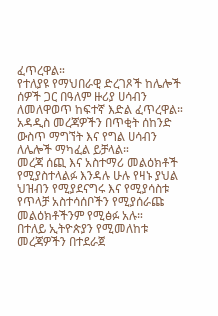ፈጥረዋል።
የተለያዩ የማህበራዊ ድረገጾች ከሌሎች ሰዎች ጋር በዓለም ዙሪያ ሀሳብን ለመለዋወጥ ከፍተኛ እድል ፈጥረዋል።
አዳዲስ መረጃዎችን በጥቂት ሰከንድ ውስጥ ማግኘት እና የግል ሀሳብን ለሌሎች ማካፈል ይቻላል።
መረጃ ሰጪ እና አስተማሪ መልዕክቶች የሚያስተላልፉ እንዳሉ ሁሉ የዛኑ ያህል ህዝብን የሚያደናግሩ እና የሚያሳስቱ የጥላቻ አስተሳሰቦችን የሚያሰራጩ መልዕክቶችንም የሚፅፉ አሉ።
በተለይ ኢትዮጵያን የሚመለከቱ መረጃዎችን በተደራጀ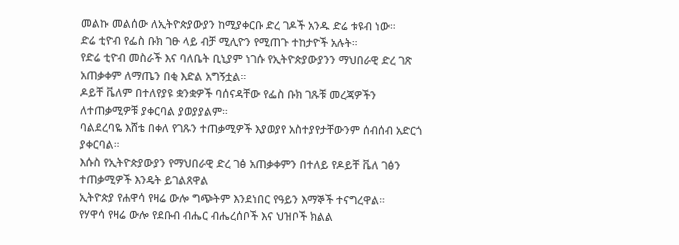መልኩ መልሰው ለኢትዮጵያውያን ከሚያቀርቡ ድረ ገዶች አንዱ ድሬ ቱዩብ ነው።
ድሬ ቲዮብ የፌስ ቡክ ገፁ ላይ ብቻ ሚሊዮን የሚጠጉ ተከታዮች አሉት።
የድሬ ቲዮብ መስራች እና ባለቤት ቢኒያም ነገሱ የኢትዮጵያውያንን ማህበራዊ ድረ ገጽ አጠቃቀም ለማጤን በቂ እድል አግኝቷል።
ዶይቸ ቬለም በተለየያዩ ቋንቋዎች ባሰናዳቸው የፌስ ቡክ ገጹቹ መረጃዎችን ለተጠቃሚዎቹ ያቀርባል ያወያያልም።
ባልደረባዬ እሸቴ በቀለ የገጹን ተጠቃሚዎች እያወያየ አስተያየታቸውንም ሰብሰብ አድርጎ ያቀርባል።
እሱስ የኢትዮጵያውያን የማህበራዊ ድረ ገፅ አጠቃቀምን በተለይ የዶይቸ ቬለ ገፅን ተጠቃሚዎች እንዴት ይገልጸዋል
ኢትዮጵያ የሐዋሳ የዛሬ ውሎ ግጭትም እንደነበር የዓይን እማኞች ተናግረዋል።
የሃዋሳ የዛሬ ውሎ የደቡብ ብሔር ብሔረሰቦች እና ህዝቦች ክልል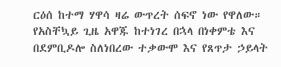ርዕሰ ከተማ ሃዋሳ ዛሬ ውጥረት ሰፍኖ ነው የዋለው።
የአስቸኳይ ጊዜ አዋጁ ከተነገረ በኋላ በነቀምቴ እና በደምቢዶሎ ስለነበረው ተቃውሞ እና የጸጥታ ኃይላት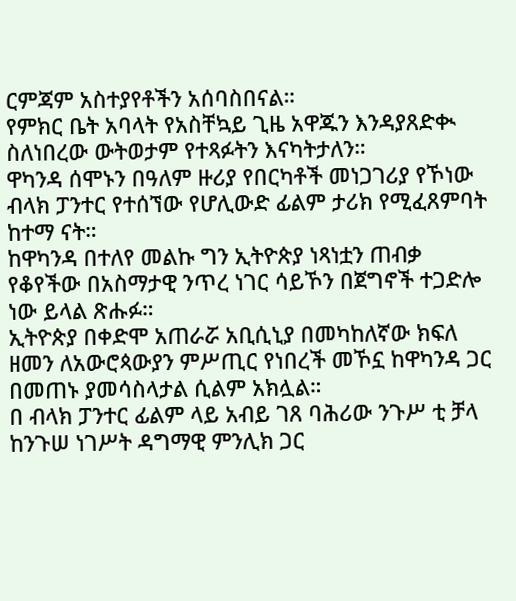ርምጃም አስተያየቶችን አሰባስበናል።
የምክር ቤት አባላት የአስቸኳይ ጊዜ አዋጁን እንዳያጸድቊ ስለነበረው ውትወታም የተጻፉትን እናካትታለን።
ዋካንዳ ሰሞኑን በዓለም ዙሪያ የበርካቶች መነጋገሪያ የኾነው ብላክ ፓንተር የተሰኘው የሆሊውድ ፊልም ታሪክ የሚፈጸምባት ከተማ ናት።
ከዋካንዳ በተለየ መልኩ ግን ኢትዮጵያ ነጻነቷን ጠብቃ የቆየችው በአስማታዊ ንጥረ ነገር ሳይኾን በጀግኖች ተጋድሎ ነው ይላል ጽሑፉ።
ኢትዮጵያ በቀድሞ አጠራሯ አቢሲኒያ በመካከለኛው ክፍለ ዘመን ለአውሮጳውያን ምሥጢር የነበረች መኾኗ ከዋካንዳ ጋር በመጠኑ ያመሳስላታል ሲልም አክሏል።
በ ብላክ ፓንተር ፊልም ላይ አብይ ገጸ ባሕሪው ንጉሥ ቲ ቻላ ከንጉሠ ነገሥት ዳግማዊ ምንሊክ ጋር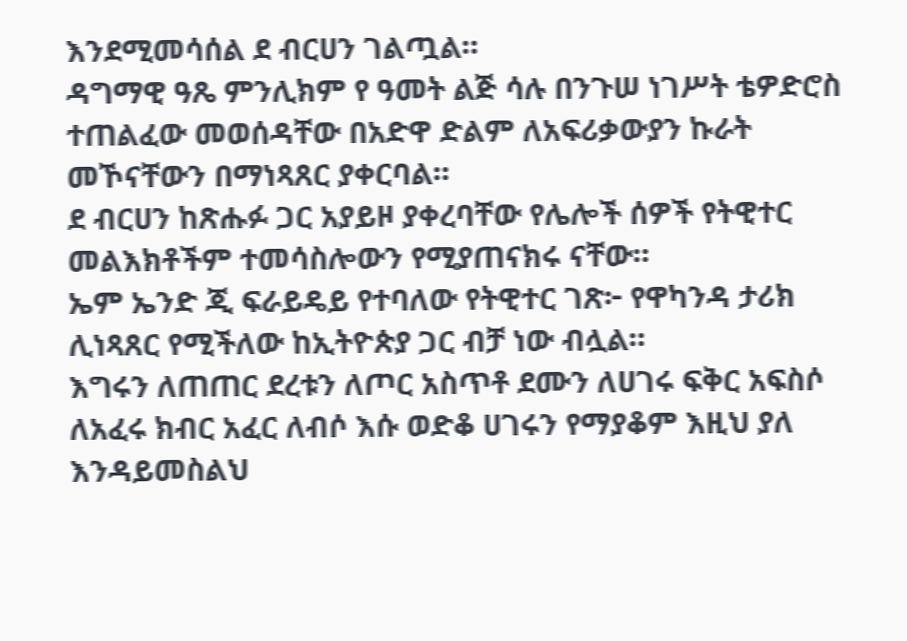እንደሚመሳሰል ደ ብርሀን ገልጧል።
ዳግማዊ ዓጼ ምንሊክም የ ዓመት ልጅ ሳሉ በንጉሠ ነገሥት ቴዎድሮስ ተጠልፈው መወሰዳቸው በአድዋ ድልም ለአፍሪቃውያን ኩራት መኾናቸውን በማነጻጸር ያቀርባል።
ደ ብርሀን ከጽሑፉ ጋር አያይዞ ያቀረባቸው የሌሎች ሰዎች የትዊተር መልእክቶችም ተመሳስሎውን የሚያጠናክሩ ናቸው።
ኤም ኤንድ ጂ ፍራይዴይ የተባለው የትዊተር ገጽ፦ የዋካንዳ ታሪክ ሊነጻጸር የሚችለው ከኢትዮጵያ ጋር ብቻ ነው ብሏል።
እግሩን ለጠጠር ደረቱን ለጦር አስጥቶ ደሙን ለሀገሩ ፍቅር አፍስሶ ለአፈሩ ክብር አፈር ለብሶ እሱ ወድቆ ሀገሩን የማያቆም እዚህ ያለ እንዳይመስልህ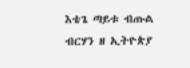እቴጌ ጣይቱ ብጡል ብርሃን ዘ ኢትዮጵያ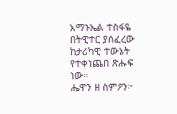አማኑኤል ተስፋዬ በትዊተር ያሰፈረው ከታሪካዊ ተውኔት የተቀነጨበ ጽሑፍ ነው።
ሔዋን ዘ ስምዖን፦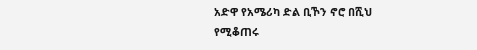አድዋ የአሜሪካ ድል ቢኾን ኖሮ በሺህ የሚቆጠሩ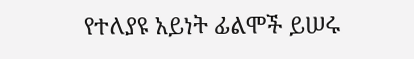የተለያዩ አይነት ፊልሞች ይሠሩ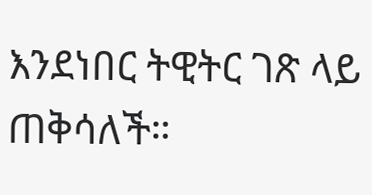እንደነበር ትዊትር ገጽ ላይ ጠቅሳለች።